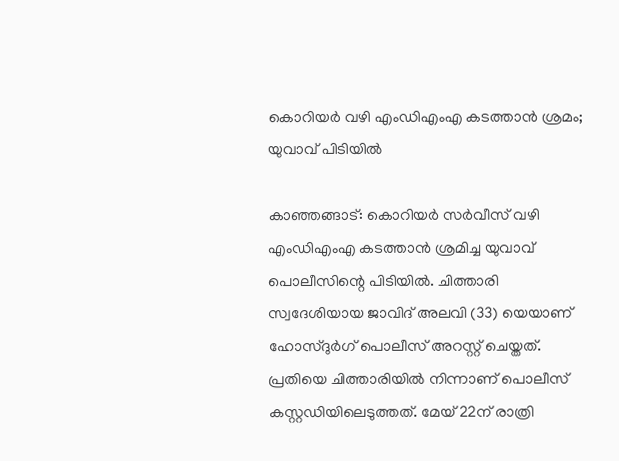കൊറിയർ വഴി എംഡിഎംഎ കടത്താൻ ശ്രമം; യുവാവ് പിടിയിൽ

കാഞ്ഞങ്ങാട്: കൊറിയർ സർവീസ് വഴി എംഡിഎംഎ കടത്താൻ ശ്രമിച്ച യുവാവ് പൊലീസിന്റെ പിടിയിൽ. ചിത്താരി സ്വദേശിയായ ജാവിദ് അലവി (33) യെയാണ് ഹോസ്ദുർഗ് പൊലീസ് അറസ്റ്റ് ചെയ്തത്. പ്രതിയെ ചിത്താരിയിൽ നിന്നാണ് പൊലീസ് കസ്റ്റഡിയിലെടുത്തത്. മേയ് 22ന് രാത്രി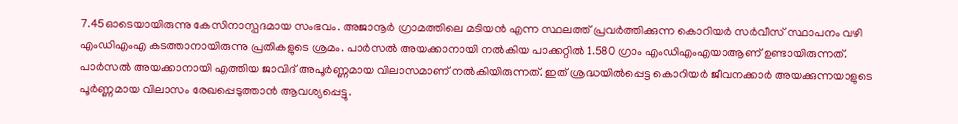7.45ഓടെയായിരുന്നു കേസിനാസ്പദമായ സംഭവം. അജാനൂർ ഗ്രാമത്തിലെ മടിയൻ എന്ന സ്ഥലത്ത് പ്രവർത്തിക്കുന്ന കൊറിയർ സർവീസ് സ്ഥാപനം വഴി എംഡിഎംഎ കടത്താനായിരുന്നു പ്രതികളുടെ ശ്രമം. പാർസൽ അയക്കാനായി നൽകിയ പാക്കറ്റിൽ 1.580 ഗ്രാം എംഡിഎംഎയാആണ് ഉണ്ടായിരുന്നത്.
പാർസൽ അയക്കാനായി എത്തിയ ജാവിദ് അപൂർണ്ണമായ വിലാസമാണ് നൽകിയിരുന്നത്. ഇത് ശ്രദ്ധയിൽപ്പെട്ട കൊറിയർ ജീവനക്കാർ അയക്കുന്നയാളുടെ പൂർണ്ണമായ വിലാസം രേഖപ്പെടുത്താൻ ആവശ്യപ്പെട്ടു.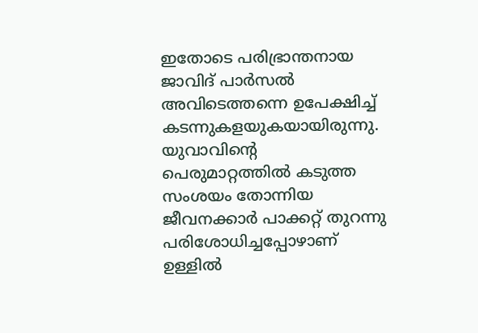ഇതോടെ പരിഭ്രാന്തനായ ജാവിദ് പാർസൽ അവിടെത്തന്നെ ഉപേക്ഷിച്ച് കടന്നുകളയുകയായിരുന്നു.
യുവാവിന്റെ പെരുമാറ്റത്തിൽ കടുത്ത സംശയം തോന്നിയ ജീവനക്കാർ പാക്കറ്റ് തുറന്നു പരിശോധിച്ചപ്പോഴാണ് ഉള്ളിൽ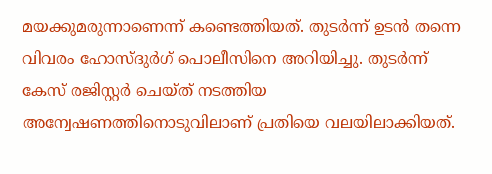മയക്കുമരുന്നാണെന്ന് കണ്ടെത്തിയത്. തുടർന്ന് ഉടൻ തന്നെ വിവരം ഹോസ്ദുർഗ് പൊലീസിനെ അറിയിച്ചു. തുടർന്ന് കേസ് രജിസ്റ്റർ ചെയ്ത് നടത്തിയ അന്വേഷണത്തിനൊടുവിലാണ് പ്രതിയെ വലയിലാക്കിയത്.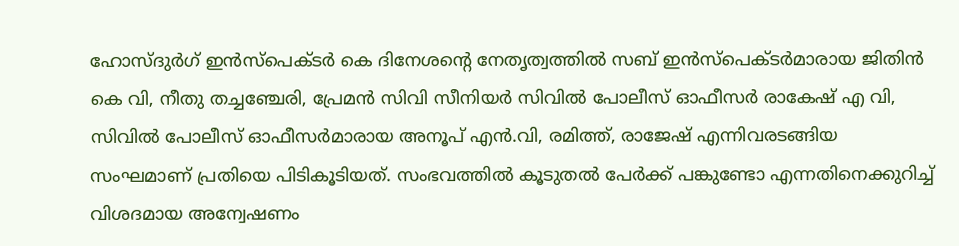ഹോസ്ദുർഗ് ഇൻസ്പെക്ടർ കെ ദിനേശന്റെ നേതൃത്വത്തിൽ സബ് ഇൻസ്പെക്ടർമാരായ ജിതിൻ കെ വി, നീതു തച്ചഞ്ചേരി, പ്രേമൻ സിവി സീനിയർ സിവിൽ പോലീസ് ഓഫീസർ രാകേഷ് എ വി, സിവിൽ പോലീസ് ഓഫീസർമാരായ അനൂപ് എൻ.വി, രമിത്ത്, രാജേഷ് എന്നിവരടങ്ങിയ സംഘമാണ് പ്രതിയെ പിടികൂടിയത്. സംഭവത്തിൽ കൂടുതൽ പേർക്ക് പങ്കുണ്ടോ എന്നതിനെക്കുറിച്ച് വിശദമായ അന്വേഷണം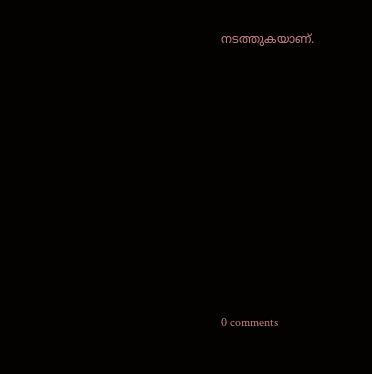നടത്തുകയാണ്.










0 comments